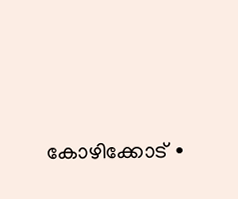കോഴിക്കോട് ∙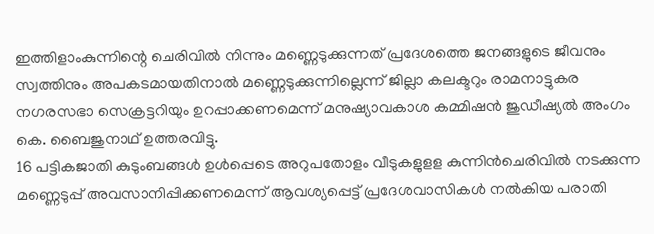ഇത്തിളാംകുന്നിന്റെ ചെരിവിൽ നിന്നും മണ്ണെടുക്കുന്നത് പ്രദേശത്തെ ജനങ്ങളുടെ ജീവനും സ്വത്തിനും അപകടമായതിനാൽ മണ്ണെടുക്കുന്നില്ലെന്ന് ജില്ലാ കലക്ടറും രാമനാട്ടുകര നഗരസഭാ സെക്രട്ടറിയും ഉറപ്പാക്കണമെന്ന് മനുഷ്യാവകാശ കമ്മിഷൻ ജുഡീഷ്യൽ അംഗം കെ. ബൈജുനാഥ് ഉത്തരവിട്ടു.
16 പട്ടികജാതി കുടുംബങ്ങൾ ഉൾപ്പെടെ അറുപതോളം വീടുകളുളള കുന്നിൻചെരിവിൽ നടക്കുന്ന മണ്ണെടുപ്പ് അവസാനിപ്പിക്കണമെന്ന് ആവശ്യപ്പെട്ട് പ്രദേശവാസികൾ നൽകിയ പരാതി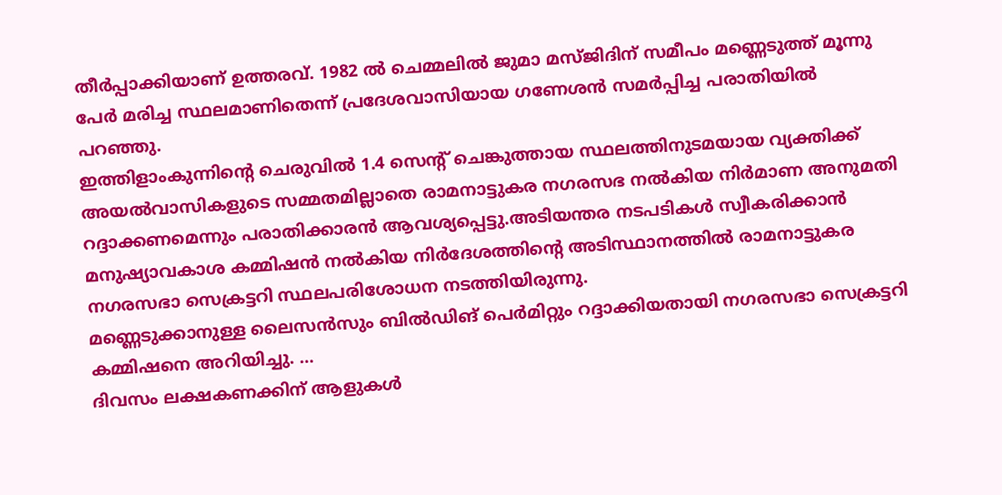തീർപ്പാക്കിയാണ് ഉത്തരവ്. 1982 ൽ ചെമ്മലിൽ ജുമാ മസ്ജിദിന് സമീപം മണ്ണെടുത്ത് മൂന്നു പേർ മരിച്ച സ്ഥലമാണിതെന്ന് പ്രദേശവാസിയായ ഗണേശൻ സമർപ്പിച്ച പരാതിയിൽ പറഞ്ഞു.
ഇത്തിളാംകുന്നിന്റെ ചെരുവിൽ 1.4 സെന്റ് ചെങ്കുത്തായ സ്ഥലത്തിനുടമയായ വ്യക്തിക്ക് അയൽവാസികളുടെ സമ്മതമില്ലാതെ രാമനാട്ടുകര നഗരസഭ നൽകിയ നിർമാണ അനുമതി റദ്ദാക്കണമെന്നും പരാതിക്കാരൻ ആവശ്യപ്പെട്ടു.അടിയന്തര നടപടികൾ സ്വീകരിക്കാൻ മനുഷ്യാവകാശ കമ്മിഷൻ നൽകിയ നിർദേശത്തിന്റെ അടിസ്ഥാനത്തിൽ രാമനാട്ടുകര നഗരസഭാ സെക്രട്ടറി സ്ഥലപരിശോധന നടത്തിയിരുന്നു.
മണ്ണെടുക്കാനുള്ള ലൈസൻസും ബിൽഡിങ് പെർമിറ്റും റദ്ദാക്കിയതായി നഗരസഭാ സെക്രട്ടറി കമ്മിഷനെ അറിയിച്ചു. …
ദിവസം ലക്ഷകണക്കിന് ആളുകൾ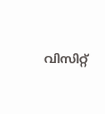വിസിറ്റ്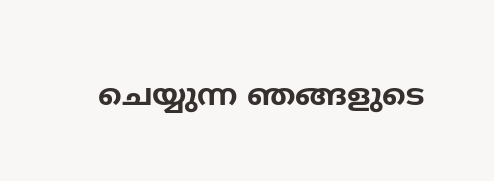ചെയ്യുന്ന ഞങ്ങളുടെ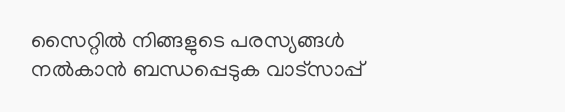സൈറ്റിൽ നിങ്ങളുടെ പരസ്യങ്ങൾ നൽകാൻ ബന്ധപ്പെടുക വാട്സാപ്പ്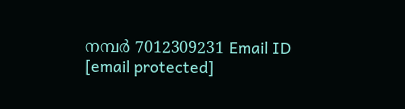നമ്പർ 7012309231 Email ID [email protected]